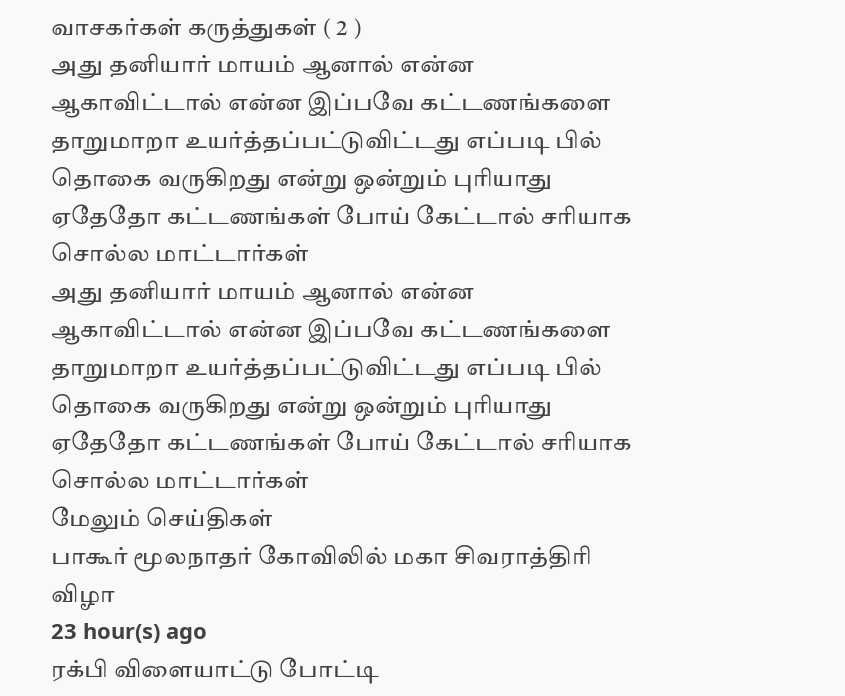வாசகர்கள் கருத்துகள் ( 2 )
அது தனியார் மாயம் ஆனால் என்ன ஆகாவிட்டால் என்ன இப்பவே கட்டணங்களை தாறுமாறா உயர்த்தப்பட்டுவிட்டது எப்படி பில் தொகை வருகிறது என்று ஒன்றும் புரியாது ஏதேதோ கட்டணங்கள் போய் கேட்டால் சரியாக சொல்ல மாட்டார்கள்
அது தனியார் மாயம் ஆனால் என்ன ஆகாவிட்டால் என்ன இப்பவே கட்டணங்களை தாறுமாறா உயர்த்தப்பட்டுவிட்டது எப்படி பில் தொகை வருகிறது என்று ஒன்றும் புரியாது ஏதேதோ கட்டணங்கள் போய் கேட்டால் சரியாக சொல்ல மாட்டார்கள்
மேலும் செய்திகள்
பாகூர் மூலநாதர் கோவிலில் மகா சிவராத்திரி விழா
23 hour(s) ago
ரக்பி விளையாட்டு போட்டி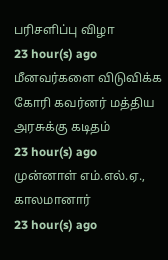பரிசளிப்பு விழா
23 hour(s) ago
மீனவர்களை விடுவிக்க கோரி கவர்னர் மத்திய அரசுக்கு கடிதம்
23 hour(s) ago
முன்னாள் எம்.எல்.ஏ., காலமானார்
23 hour(s) ago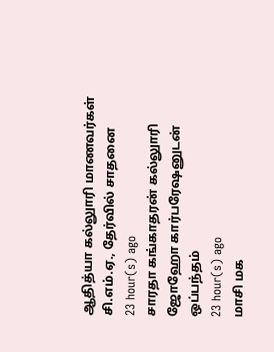ஆதித்யா கல்லுாரி மாணவர்கள் சி.எம்.ஏ., தேர்வில் சாதனை
23 hour(s) ago
சாரதா கங்காதரன் கல்லுாரி ஜோஹோ கார்பரேஷனுடன் ஒப்பந்தம்
23 hour(s) ago
மாசி மக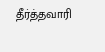தீர்த்தவாரி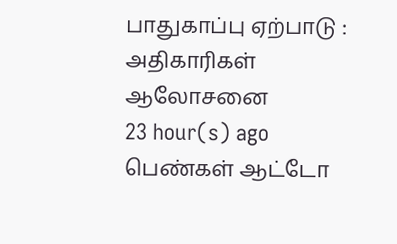பாதுகாப்பு ஏற்பாடு : அதிகாரிகள் ஆலோசனை
23 hour(s) ago
பெண்கள் ஆட்டோ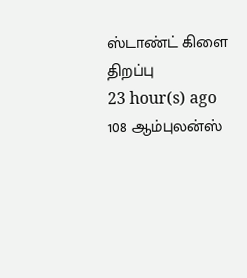ஸ்டாண்ட் கிளை திறப்பு
23 hour(s) ago
108 ஆம்புலன்ஸ்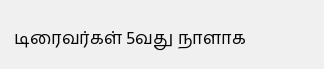டிரைவர்கள் 5வது நாளாக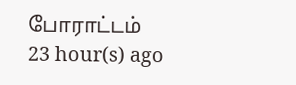போராட்டம்
23 hour(s) ago